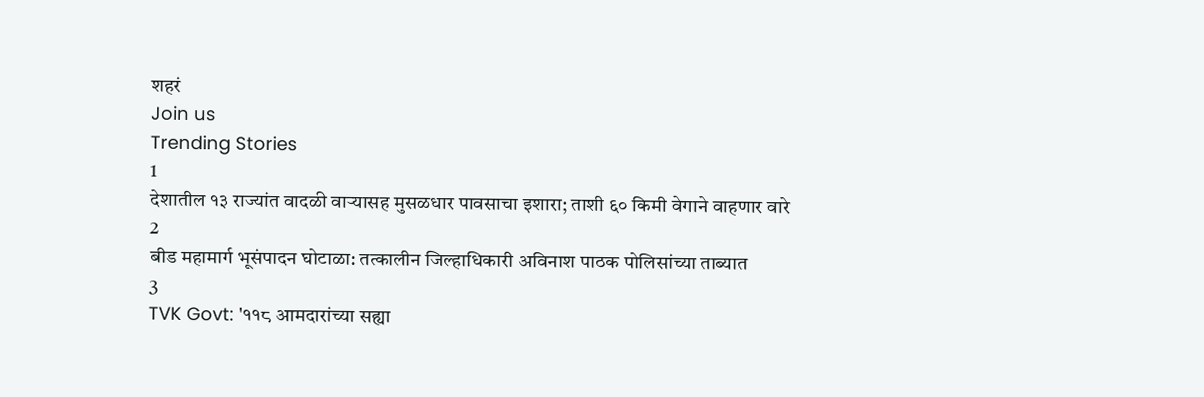शहरं
Join us
Trending Stories
1
देशातील १३ राज्यांत वादळी वाऱ्यासह मुसळधार पावसाचा इशारा; ताशी ६० किमी वेगाने वाहणार वारे
2
बीड महामार्ग भूसंपादन घोटाळा: तत्कालीन जिल्हाधिकारी अविनाश पाठक पोलिसांच्या ताब्यात
3
TVK Govt: '११८ आमदारांच्या सह्या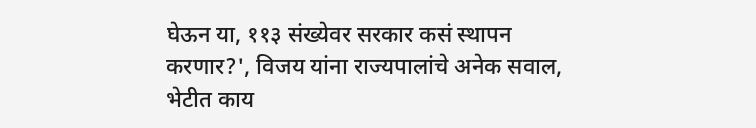घेऊन या, ११३ संख्येवर सरकार कसं स्थापन करणार?', विजय यांना राज्यपालांचे अनेक सवाल, भेटीत काय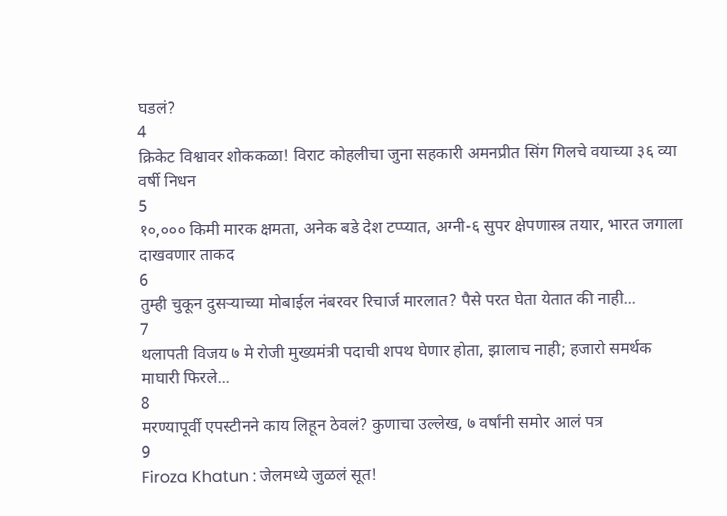घडलं?
4
क्रिकेट विश्वावर शोककळा! विराट कोहलीचा जुना सहकारी अमनप्रीत सिंग गिलचे वयाच्या ३६ व्या वर्षी निधन
5
१०,००० किमी मारक क्षमता, अनेक बडे देश टप्प्यात, अग्नी-६ सुपर क्षेपणास्त्र तयार, भारत जगाला दाखवणार ताकद
6
तुम्ही चुकून दुसऱ्याच्या मोबाईल नंबरवर रिचार्ज मारलात? पैसे परत घेता येतात की नाही...
7
थलापती विजय ७ मे रोजी मुख्यमंत्री पदाची शपथ घेणार होता, झालाच नाही; हजारो समर्थक माघारी फिरले...
8
मरण्यापूर्वी एपस्टीनने काय लिहून ठेवलं? कुणाचा उल्लेख, ७ वर्षांनी समोर आलं पत्र
9
Firoza Khatun : जेलमध्ये जुळलं सूत!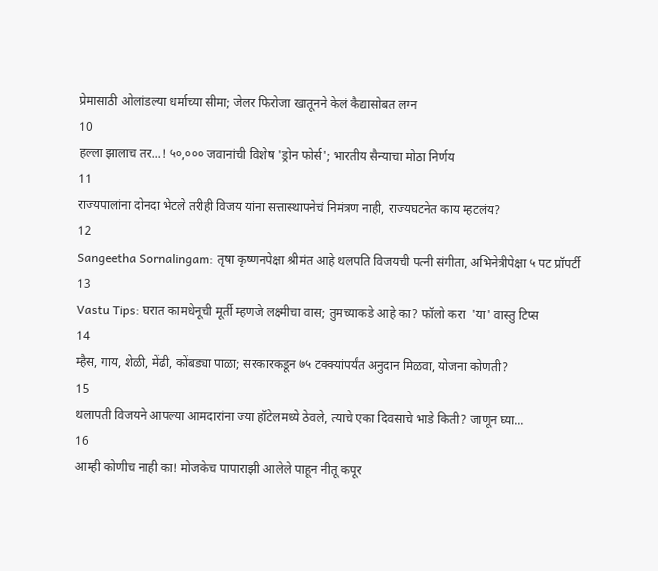प्रेमासाठी ओलांडल्या धर्माच्या सीमा; जेलर फिरोजा खातूनने केलं कैद्यासोबत लग्न
10
हल्ला झालाच तर...! ५०,००० जवानांची विशेष 'ड्रोन फोर्स'; भारतीय सैन्याचा मोठा निर्णय
11
राज्यपालांना दोनदा भेटले तरीही विजय यांना सत्तास्थापनेचं निमंत्रण नाही, राज्यघटनेत काय म्हटलंय?
12
Sangeetha Sornalingam: तृषा कृष्णनपेक्षा श्रीमंत आहे थलपति विजयची पत्नी संगीता, अभिनेत्रीपेक्षा ५ पट प्रॉपर्टी
13
Vastu Tips: घरात कामधेनूची मूर्ती म्हणजे लक्ष्मीचा वास; तुमच्याकडे आहे का? फॉलो करा  'या' वास्तु टिप्स
14
म्हैस, गाय, शेळी, मेंढी, कोंबड्या पाळा; सरकारकडून ७५ टक्क्यांपर्यंत अनुदान मिळवा, योजना कोणती?
15
थलापती विजयने आपल्या आमदारांना ज्या हॉटेलमध्ये ठेवले, त्याचे एका दिवसाचे भाडे किती? जाणून घ्या...
16
आम्ही कोणीच नाही का! मोजकेच पापाराझी आलेले पाहून नीतू कपूर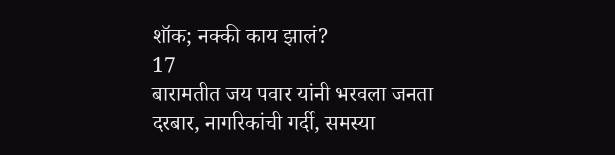शॉक; नक्की काय झालं?
17
बारामतीत जय पवार यांनी भरवला जनता दरबार, नागरिकांची गर्दी, समस्या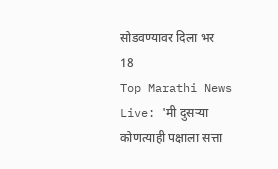सोडवण्यावर दिला भर
18
Top Marathi News Live: 'मी दुसऱ्या कोणत्याही पक्षाला सत्ता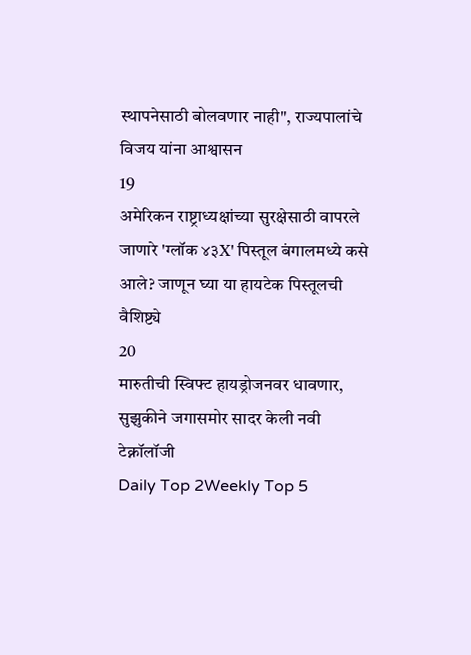स्थापनेसाठी बोलवणार नाही", राज्यपालांचे विजय यांना आश्वासन
19
अमेरिकन राष्ट्राध्यक्षांच्या सुरक्षेसाठी वापरले जाणारे 'ग्लॉक ४३X' पिस्तूल बंगालमध्ये कसे आले? जाणून घ्या या हायटेक पिस्तूलची वैशिष्ट्ये
20
मारुतीची स्विफ्ट हायड्रोजनवर धावणार, सुझुकीने जगासमोर सादर केली नवी टेक्नॉलॉजी
Daily Top 2Weekly Top 5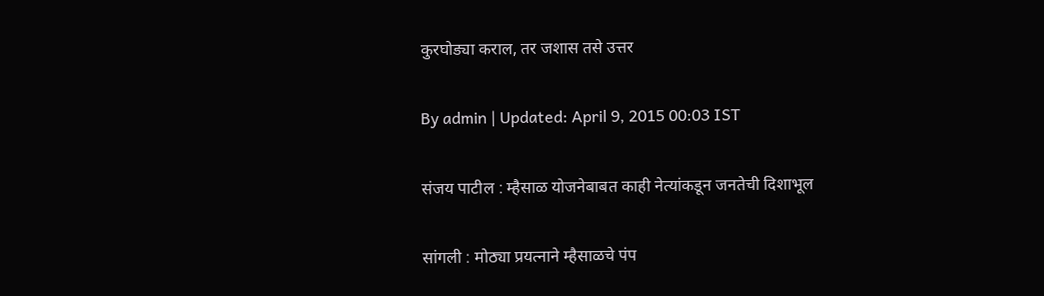कुरघोड्या कराल, तर जशास तसे उत्तर

By admin | Updated: April 9, 2015 00:03 IST

संजय पाटील : म्हैसाळ योजनेबाबत काही नेत्यांकडून जनतेची दिशाभूल

सांगली : मोठ्या प्रयत्नाने म्हैसाळचे पंप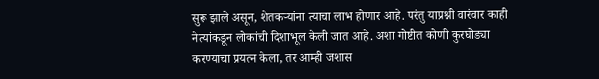सुरू झाले असून, शेतकऱ्यांना त्याचा लाभ होणार आहे. परंतु याप्रश्नी वारंवार काही नेत्यांकडून लोकांची दिशाभूल केली जात आहे. अशा गोष्टीत कोणी कुरघोड्या करण्याचा प्रयत्न केला, तर आम्ही जशास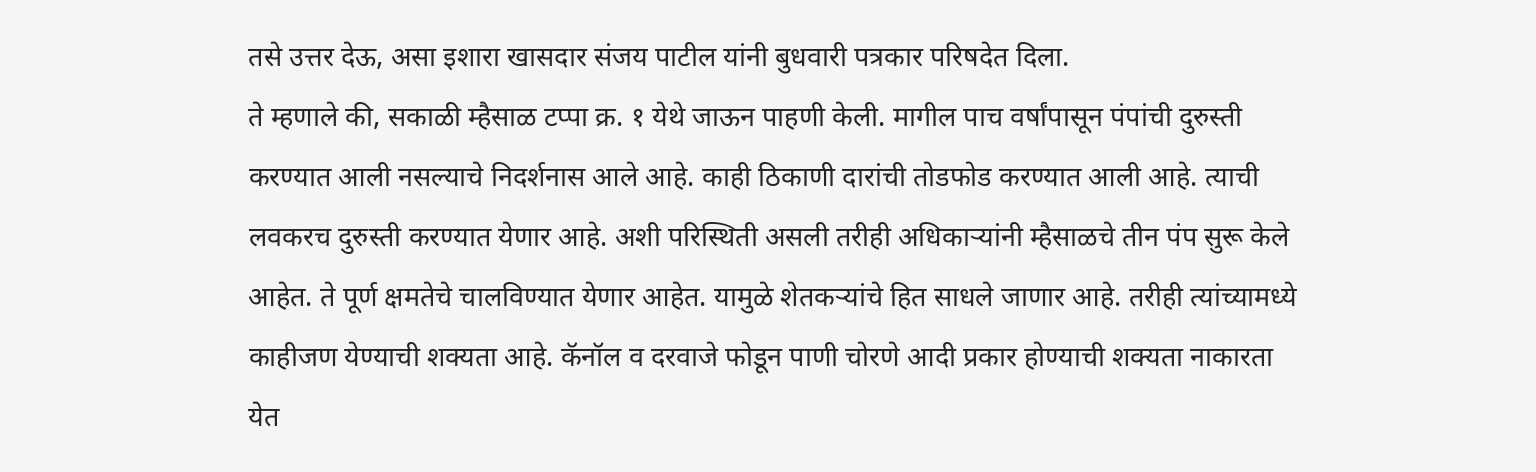तसे उत्तर देऊ, असा इशारा खासदार संजय पाटील यांनी बुधवारी पत्रकार परिषदेत दिला.
ते म्हणाले की, सकाळी म्हैसाळ टप्पा क्र. १ येथे जाऊन पाहणी केली. मागील पाच वर्षांपासून पंपांची दुरुस्ती करण्यात आली नसल्याचे निदर्शनास आले आहे. काही ठिकाणी दारांची तोडफोड करण्यात आली आहे. त्याची लवकरच दुरुस्ती करण्यात येणार आहे. अशी परिस्थिती असली तरीही अधिकाऱ्यांनी म्हैसाळचे तीन पंप सुरू केले आहेत. ते पूर्ण क्षमतेचे चालविण्यात येणार आहेत. यामुळे शेतकऱ्यांचे हित साधले जाणार आहे. तरीही त्यांच्यामध्ये काहीजण येण्याची शक्यता आहे. कॅनॉल व दरवाजे फोडून पाणी चोरणे आदी प्रकार होण्याची शक्यता नाकारता येत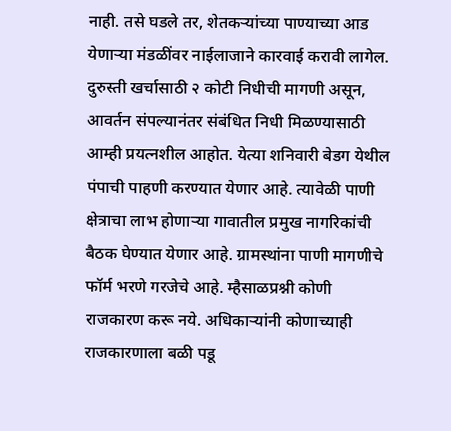नाही. तसे घडले तर, शेतकऱ्यांच्या पाण्याच्या आड येणाऱ्या मंडळींवर नाईलाजाने कारवाई करावी लागेल.
दुरुस्ती खर्चासाठी २ कोटी निधीची मागणी असून, आवर्तन संपल्यानंतर संबंधित निधी मिळण्यासाठी आम्ही प्रयत्नशील आहोत. येत्या शनिवारी बेडग येथील पंपाची पाहणी करण्यात येणार आहे. त्यावेळी पाणी क्षेत्राचा लाभ होणाऱ्या गावातील प्रमुख नागरिकांची बैठक घेण्यात येणार आहे. ग्रामस्थांना पाणी मागणीचे फॉर्म भरणे गरजेचे आहे. म्हैसाळप्रश्नी कोणी राजकारण करू नये. अधिकाऱ्यांनी कोणाच्याही राजकारणाला बळी पडू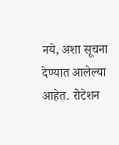नये, अशा सूचना देण्यात आलेल्या आहेत. रोटेशन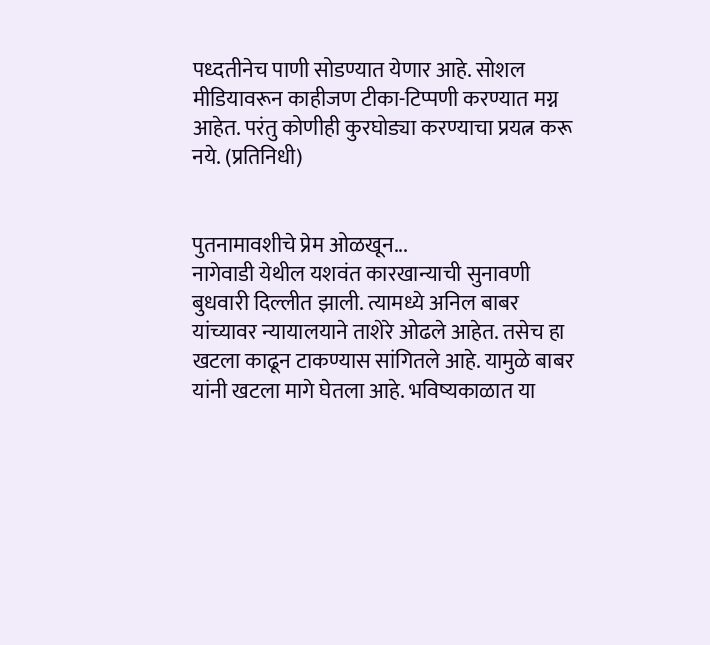पध्दतीनेच पाणी सोडण्यात येणार आहे. सोशल मीडियावरून काहीजण टीका-टिप्पणी करण्यात मग्न आहेत. परंतु कोणीही कुरघोड्या करण्याचा प्रयत्न करू नये. (प्रतिनिधी)


पुतनामावशीचे प्रेम ओळखून...
नागेवाडी येथील यशवंत कारखान्याची सुनावणी बुधवारी दिल्लीत झाली. त्यामध्ये अनिल बाबर यांच्यावर न्यायालयाने ताशेरे ओढले आहेत. तसेच हा खटला काढून टाकण्यास सांगितले आहे. यामुळे बाबर यांनी खटला मागे घेतला आहे. भविष्यकाळात या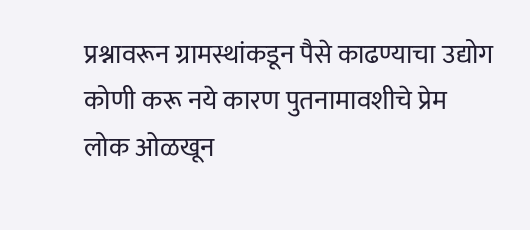प्रश्नावरून ग्रामस्थांकडून पैसे काढण्याचा उद्योग कोणी करू नये कारण पुतनामावशीचे प्रेम लोक ओळखून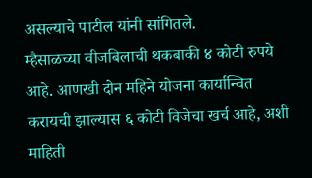असल्याचे पाटील यांनी सांगितले.
म्हैसाळच्या वीजबिलाची थकबाकी ४ कोटी रुपये आहे. आणखी दोन महिने योजना कार्यान्वित करायची झाल्यास ६ कोटी विजेचा खर्च आहे, अशी माहिती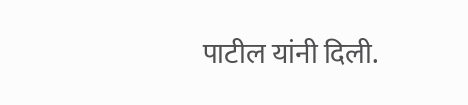पाटील यांनी दिली.